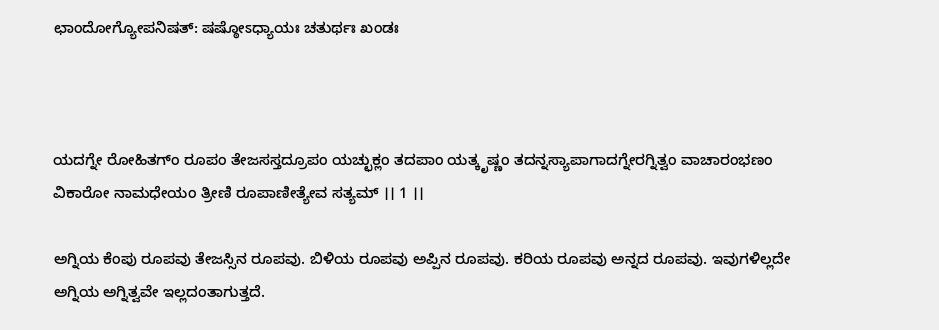ಛಾಂದೋಗ್ಯೋಪನಿಷತ್: ಷಷ್ಠೋಽಧ್ಯಾಯಃ ಚತುರ್ಥಃ ಖಂಡಃ



ಯದಗ್ನೇ ರೋಹಿತಗ್ಂ ರೂಪಂ ತೇಜಸಸ್ತದ್ರೂಪಂ ಯಚ್ಛುಕ್ಲಂ ತದಪಾಂ ಯತ್ಕೃಷ್ಣಂ ತದನ್ನಸ್ಯಾಪಾಗಾದಗ್ನೇರಗ್ನಿತ್ವಂ ವಾಚಾರಂಭಣಂ ವಿಕಾರೋ ನಾಮಧೇಯಂ ತ್ರೀಣಿ ರೂಪಾಣೀತ್ಯೇವ ಸತ್ಯಮ್ ।। 1 ।।

ಅಗ್ನಿಯ ಕೆಂಪು ರೂಪವು ತೇಜಸ್ಸಿನ ರೂಪವು. ಬಿಳಿಯ ರೂಪವು ಅಪ್ಪಿನ ರೂಪವು. ಕರಿಯ ರೂಪವು ಅನ್ನದ ರೂಪವು. ಇವುಗಳಿಲ್ಲದೇ ಅಗ್ನಿಯ ಅಗ್ನಿತ್ವವೇ ಇಲ್ಲದಂತಾಗುತ್ತದೆ.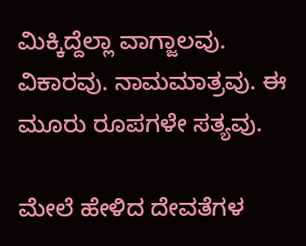ಮಿಕ್ಕಿದ್ದೆಲ್ಲಾ ವಾಗ್ಜಾಲವು. ವಿಕಾರವು. ನಾಮಮಾತ್ರವು. ಈ ಮೂರು ರೂಪಗಳೇ ಸತ್ಯವು.

ಮೇಲೆ ಹೇಳಿದ ದೇವತೆಗಳ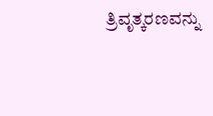ತ್ರಿವೃತ್ಕರಣವನ್ನು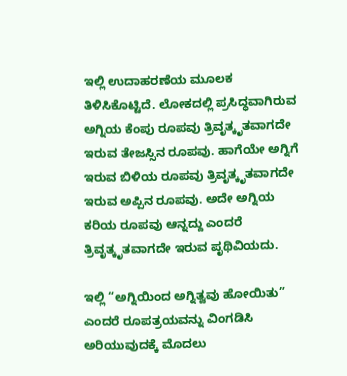ಇಲ್ಲಿ ಉದಾಹರಣೆಯ ಮೂಲಕ ತಿಳಿಸಿಕೊಟ್ಟಿದೆ. ಲೋಕದಲ್ಲಿ ಪ್ರಸಿದ್ಧವಾಗಿರುವ ಅಗ್ನಿಯ ಕೆಂಪು ರೂಪವು ತ್ರಿವೃತ್ಕೃತವಾಗದೇ ಇರುವ ತೇಜಸ್ಸಿನ ರೂಪವು. ಹಾಗೆಯೇ ಅಗ್ನಿಗೆ ಇರುವ ಬಿಳಿಯ ರೂಪವು ತ್ರಿವೃತ್ಕೃತವಾಗದೇ ಇರುವ ಅಪ್ಪಿನ ರೂಪವು. ಅದೇ ಅಗ್ನಿಯ ಕರಿಯ ರೂಪವು ಆನ್ನದ್ದು ಎಂದರೆ ತ್ರಿವೃತ್ಕೃತವಾಗದೇ ಇರುವ ಪೃಥಿವಿಯದು.

ಇಲ್ಲಿ “ಅಗ್ನಿಯಿಂದ ಅಗ್ನಿತ್ವವು ಹೋಯಿತು” ಎಂದರೆ ರೂಪತ್ರಯವನ್ನು ವಿಂಗಡಿಸಿ ಅರಿಯುವುದಕ್ಕೆ ಮೊದಲು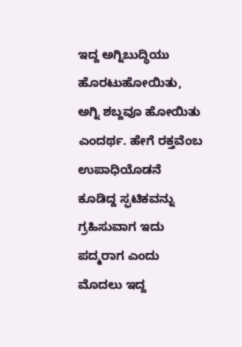ಇದ್ದ ಅಗ್ನಿಬುದ್ಧಿಯು ಹೊರಟುಹೋಯಿತು, ಅಗ್ನಿ ಶಬ್ದವೂ ಹೋಯಿತು ಎಂದರ್ಥ. ಹೇಗೆ ರಕ್ತವೆಂಬ ಉಪಾಧಿಯೊಡನೆ ಕೂಡಿದ್ದ ಸ್ಫಟಿಕವನ್ನು ಗ್ರಹಿಸುವಾಗ ಇದು ಪದ್ಮರಾಗ ಎಂದು ಮೊದಲು ಇದ್ದ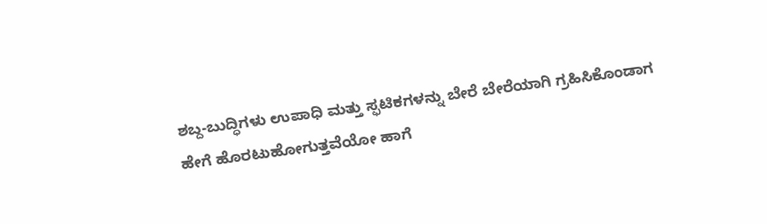ಶಬ್ದ-ಬುದ್ಧಿಗಳು ಉಪಾಧಿ ಮತ್ತು ಸ್ಫಟಿಕಗಳನ್ನು ಬೇರೆ ಬೇರೆಯಾಗಿ ಗ್ರಹಿಸಿಕೊಂಡಾಗ ಹೇಗೆ ಹೊರಟುಹೋಗುತ್ತವೆಯೋ ಹಾಗೆ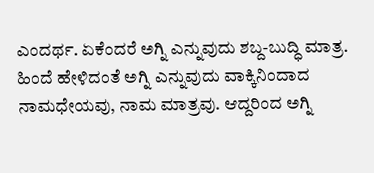ಎಂದರ್ಥ. ಏಕೆಂದರೆ ಅಗ್ನಿ ಎನ್ನುವುದು ಶಬ್ದ-ಬುದ್ಧಿ ಮಾತ್ರ. ಹಿಂದೆ ಹೇಳಿದಂತೆ ಅಗ್ನಿ ಎನ್ನುವುದು ವಾಕ್ಕಿನಿಂದಾದ ನಾಮಧೇಯವು, ನಾಮ ಮಾತ್ರವು. ಆದ್ದರಿಂದ ಅಗ್ನಿ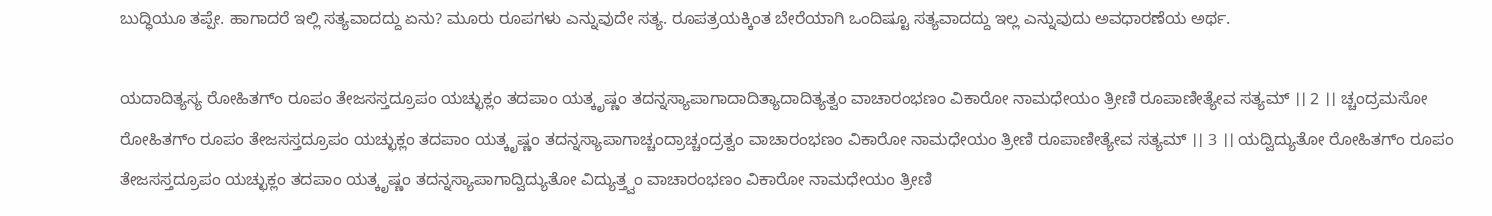ಬುದ್ಧಿಯೂ ತಪ್ಪೇ. ಹಾಗಾದರೆ ಇಲ್ಲಿ ಸತ್ಯವಾದದ್ದು ಏನು? ಮೂರು ರೂಪಗಳು ಎನ್ನುವುದೇ ಸತ್ಯ. ರೂಪತ್ರಯಕ್ಕಿಂತ ಬೇರೆಯಾಗಿ ಒಂದಿಷ್ಟೂ ಸತ್ಯವಾದದ್ದು ಇಲ್ಲ ಎನ್ನುವುದು ಅವಧಾರಣೆಯ ಅರ್ಥ.

ಯದಾದಿತ್ಯಸ್ಯ ರೋಹಿತಗ್ಂ ರೂಪಂ ತೇಜಸಸ್ತದ್ರೂಪಂ ಯಚ್ಛುಕ್ಲಂ ತದಪಾಂ ಯತ್ಕೃಷ್ಣಂ ತದನ್ನಸ್ಯಾಪಾಗಾದಾದಿತ್ಯಾದಾದಿತ್ಯತ್ವಂ ವಾಚಾರಂಭಣಂ ವಿಕಾರೋ ನಾಮಧೇಯಂ ತ್ರೀಣಿ ರೂಪಾಣೀತ್ಯೇವ ಸತ್ಯಮ್ ।। 2 ।। ಚ್ಚಂದ್ರಮಸೋ ರೋಹಿತಗ್ಂ ರೂಪಂ ತೇಜಸಸ್ತದ್ರೂಪಂ ಯಚ್ಛುಕ್ಲಂ ತದಪಾಂ ಯತ್ಕೃಷ್ಣಂ ತದನ್ನಸ್ಯಾಪಾಗಾಚ್ಚಂದ್ರಾಚ್ಚಂದ್ರತ್ವಂ ವಾಚಾರಂಭಣಂ ವಿಕಾರೋ ನಾಮಧೇಯಂ ತ್ರೀಣಿ ರೂಪಾಣೀತ್ಯೇವ ಸತ್ಯಮ್ ।। 3 ।। ಯದ್ವಿದ್ಯುತೋ ರೋಹಿತಗ್ಂ ರೂಪಂ ತೇಜಸಸ್ತದ್ರೂಪಂ ಯಚ್ಛುಕ್ಲಂ ತದಪಾಂ ಯತ್ಕೃಷ್ಣಂ ತದನ್ನಸ್ಯಾಪಾಗಾದ್ವಿದ್ಯುತೋ ವಿದ್ಯುತ್ತ್ವಂ ವಾಚಾರಂಭಣಂ ವಿಕಾರೋ ನಾಮಧೇಯಂ ತ್ರೀಣಿ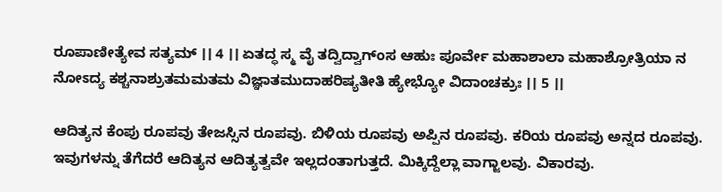ರೂಪಾಣೀತ್ಯೇವ ಸತ್ಯಮ್ ।। 4 ।। ಏತದ್ಧ ಸ್ಮ ವೈ ತದ್ವಿದ್ವಾಗ್ಂಸ ಆಹುಃ ಪೂರ್ವೇ ಮಹಾಶಾಲಾ ಮಹಾಶ್ರೋತ್ರಿಯಾ ನ ನೋಽದ್ಯ ಕಶ್ಚನಾಶ್ರುತಮಮತಮ ವಿಜ್ಞಾತಮುದಾಹರಿಷ್ಯತೀತಿ ಹ್ಯೇಭ್ಯೋ ವಿದಾಂಚಕ್ರುಃ ।। 5 ।।

ಆದಿತ್ಯನ ಕೆಂಪು ರೂಪವು ತೇಜಸ್ಸಿನ ರೂಪವು. ಬಿಳಿಯ ರೂಪವು ಅಪ್ಪಿನ ರೂಪವು. ಕರಿಯ ರೂಪವು ಅನ್ನದ ರೂಪವು. ಇವುಗಳನ್ನು ತೆಗೆದರೆ ಆದಿತ್ಯನ ಆದಿತ್ಯತ್ವವೇ ಇಲ್ಲದಂತಾಗುತ್ತದೆ. ಮಿಕ್ಕಿದ್ದೆಲ್ಲಾ ವಾಗ್ಜಾಲವು. ವಿಕಾರವು.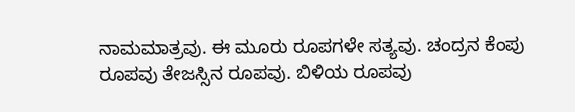ನಾಮಮಾತ್ರವು. ಈ ಮೂರು ರೂಪಗಳೇ ಸತ್ಯವು. ಚಂದ್ರನ ಕೆಂಪು ರೂಪವು ತೇಜಸ್ಸಿನ ರೂಪವು. ಬಿಳಿಯ ರೂಪವು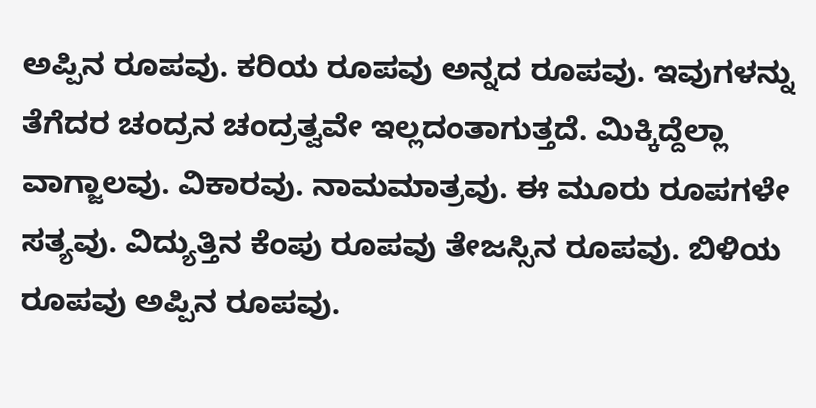ಅಪ್ಪಿನ ರೂಪವು. ಕರಿಯ ರೂಪವು ಅನ್ನದ ರೂಪವು. ಇವುಗಳನ್ನು ತೆಗೆದರ ಚಂದ್ರನ ಚಂದ್ರತ್ವವೇ ಇಲ್ಲದಂತಾಗುತ್ತದೆ. ಮಿಕ್ಕಿದ್ದೆಲ್ಲಾ ವಾಗ್ಜಾಲವು. ವಿಕಾರವು. ನಾಮಮಾತ್ರವು. ಈ ಮೂರು ರೂಪಗಳೇ ಸತ್ಯವು. ವಿದ್ಯುತ್ತಿನ ಕೆಂಪು ರೂಪವು ತೇಜಸ್ಸಿನ ರೂಪವು. ಬಿಳಿಯ ರೂಪವು ಅಪ್ಪಿನ ರೂಪವು.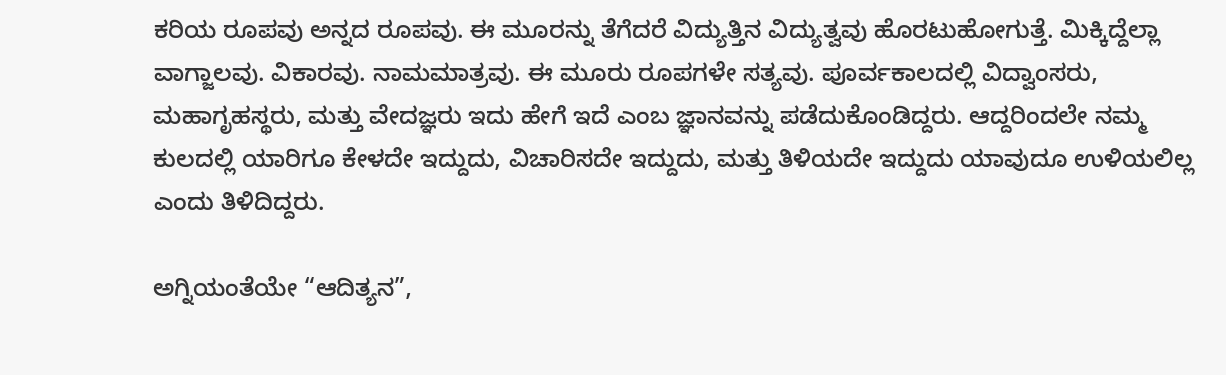ಕರಿಯ ರೂಪವು ಅನ್ನದ ರೂಪವು. ಈ ಮೂರನ್ನು ತೆಗೆದರೆ ವಿದ್ಯುತ್ತಿನ ವಿದ್ಯುತ್ವವು ಹೊರಟುಹೋಗುತ್ತೆ. ಮಿಕ್ಕಿದ್ದೆಲ್ಲಾ ವಾಗ್ಜಾಲವು. ವಿಕಾರವು. ನಾಮಮಾತ್ರವು. ಈ ಮೂರು ರೂಪಗಳೇ ಸತ್ಯವು. ಪೂರ್ವಕಾಲದಲ್ಲಿ ವಿದ್ವಾಂಸರು, ಮಹಾಗೃಹಸ್ಥರು, ಮತ್ತು ವೇದಜ್ಞರು ಇದು ಹೇಗೆ ಇದೆ ಎಂಬ ಜ್ಞಾನವನ್ನು ಪಡೆದುಕೊಂಡಿದ್ದರು. ಆದ್ದರಿಂದಲೇ ನಮ್ಮ ಕುಲದಲ್ಲಿ ಯಾರಿಗೂ ಕೇಳದೇ ಇದ್ದುದು, ವಿಚಾರಿಸದೇ ಇದ್ದುದು, ಮತ್ತು ತಿಳಿಯದೇ ಇದ್ದುದು ಯಾವುದೂ ಉಳಿಯಲಿಲ್ಲ ಎಂದು ತಿಳಿದಿದ್ದರು.

ಅಗ್ನಿಯಂತೆಯೇ “ಆದಿತ್ಯನ”,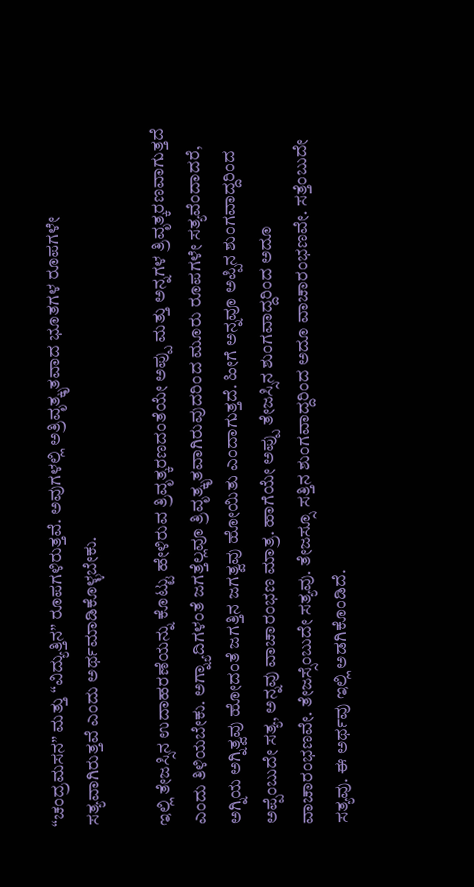“ಚಂದ್ರಮಸನ” ಮತ್ತು “ವಿದ್ಯುತ್ತಿನ” ರೂಪಗಳಿರುತ್ತವೆ. ಅವುಗಳಲ್ಲಿ ಅತ್ರಿವೃತ್ಕೃತವಾದ ಭೂತಗಳ ರೂಪಗಳೇ ಸತ್ಯವಾಗಿರುತ್ತವೆ ಎಂದು ಅರ್ಥಮಾಡಿಕೊಳ್ಳಬೇಕು.

ಇಲ್ಲಿ ತೇಜಸ್ಸಿನ ಉದಾಹರಣೆಯನ್ನು ಕೊಟ್ಟು ಹೇಳಿರುವ ತ್ರಿವೃತ್ಕರಣದಂತೆಯೇ ಅಪ್ಪು ಮತ್ತು ಅನ್ನಗಳ ತ್ರಿವೃತ್ಕರಣವಾಗುತ್ತದೆ ಎಂದು ತಿಳಿಯಬೇಕು. ಅಗ್ನ್ಯಾದಿಗಳಂತೆ ಜಗತ್ತೆಲ್ಲವೂ ತ್ರಿವೃತ್ಕೃತವಾಗಿರುವುದರಿಂದ ಮೂರು ರೂಪಗಳೇ ಸತ್ಯವೆಂದಾದರೆ, ಅಗ್ನಿಯ ಅಗ್ನಿತ್ವವು ಹೋದಂತೆ ಜಗತ್ತಿನ ಜಗತ್ವವು ಹೋಯಿತು ಎಂದಾಗುತ್ತದೆ. ಹೀಗೆ ಅನ್ನವೂ ಅಪ್ಪಿನ ಶುಂಗವಾದ್ದರಿಂದ ಅಪ್ಪೆಂಬುದೇ ಸತ್ಯ, ಅನ್ನವು ವಾಚಾರಂಭಣ ಮಾತ್ರ. ಹಾಗೆಯೇ ಅಪ್ಪು ತೇಜಸ್ಸಿನ ಶುಂಗವಾದ್ದರಿಂದ ಅದೂ ವಾಚಾರಂಭಣವೇ. ತೇಜಸ್ಸೆಂಬುದೇ ಸತ್ಯವು. ತೇಜಸ್ಸೂ ಸತ್ತಿನ ಶುಂಗವಾದ್ದರಿಂದ ಅದೂ ವಾಚಾರಂಭಣವೇ. ಸತ್ತೆಂಬುದೇ ಸತ್ಯವು. ಈ ಅರ್ಥವು ಇಲ್ಲಿ ಅಡಗಿಕೊಂಡಿದೆ.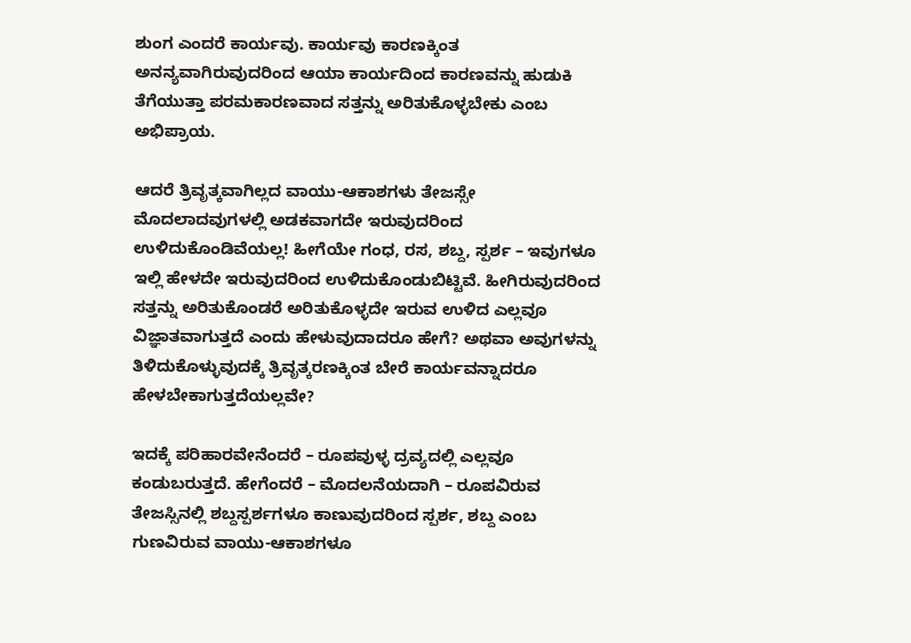ಶುಂಗ ಎಂದರೆ ಕಾರ್ಯವು. ಕಾರ್ಯವು ಕಾರಣಕ್ಕಿಂತ ಅನನ್ಯವಾಗಿರುವುದರಿಂದ ಆಯಾ ಕಾರ್ಯದಿಂದ ಕಾರಣವನ್ನು ಹುಡುಕಿ ತೆಗೆಯುತ್ತಾ ಪರಮಕಾರಣವಾದ ಸತ್ತನ್ನು ಅರಿತುಕೊಳ್ಳಬೇಕು ಎಂಬ ಅಭಿಪ್ರಾಯ.

ಆದರೆ ತ್ರಿವೃತ್ಕವಾಗಿಲ್ಲದ ವಾಯು-ಆಕಾಶಗಳು ತೇಜಸ್ಸೇ ಮೊದಲಾದವುಗಳಲ್ಲಿ ಅಡಕವಾಗದೇ ಇರುವುದರಿಂದ ಉಳಿದುಕೊಂಡಿವೆಯಲ್ಲ! ಹೀಗೆಯೇ ಗಂಧ, ರಸ, ಶಬ್ದ, ಸ್ಪರ್ಶ – ಇವುಗಳೂ ಇಲ್ಲಿ ಹೇಳದೇ ಇರುವುದರಿಂದ ಉಳಿದುಕೊಂಡುಬಿಟ್ಟಿವೆ. ಹೀಗಿರುವುದರಿಂದ ಸತ್ತನ್ನು ಅರಿತುಕೊಂಡರೆ ಅರಿತುಕೊಳ್ಳದೇ ಇರುವ ಉಳಿದ ಎಲ್ಲವೂ ವಿಜ್ಞಾತವಾಗುತ್ತದೆ ಎಂದು ಹೇಳುವುದಾದರೂ ಹೇಗೆ? ಅಥವಾ ಅವುಗಳನ್ನು ತಿಳಿದುಕೊಳ್ಳುವುದಕ್ಕೆ ತ್ರಿವೃತ್ಕರಣಕ್ಕಿಂತ ಬೇರೆ ಕಾರ್ಯವನ್ನಾದರೂ ಹೇಳಬೇಕಾಗುತ್ತದೆಯಲ್ಲವೇ?

ಇದಕ್ಕೆ ಪರಿಹಾರವೇನೆಂದರೆ – ರೂಪವುಳ್ಳ ದ್ರವ್ಯದಲ್ಲಿ ಎಲ್ಲವೂ ಕಂಡುಬರುತ್ತದೆ. ಹೇಗೆಂದರೆ – ಮೊದಲನೆಯದಾಗಿ – ರೂಪವಿರುವ ತೇಜಸ್ಸಿನಲ್ಲಿ ಶಬ್ದಸ್ಪರ್ಶಗಳೂ ಕಾಣುವುದರಿಂದ ಸ್ಪರ್ಶ, ಶಬ್ದ ಎಂಬ ಗುಣವಿರುವ ವಾಯು-ಆಕಾಶಗಳೂ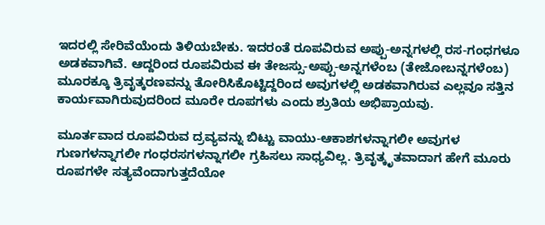ಇದರಲ್ಲಿ ಸೇರಿವೆಯೆಂದು ತಿಳಿಯಬೇಕು. ಇದರಂತೆ ರೂಪವಿರುವ ಅಪ್ಪು-ಅನ್ನಗಳಲ್ಲಿ ರಸ-ಗಂಧಗಳೂ ಅಡಕವಾಗಿವೆ. ಆದ್ದರಿಂದ ರೂಪವಿರುವ ಈ ತೇಜಸ್ಸು-ಅಪ್ಪು-ಅನ್ನಗಳೆಂಬ (ತೇಜೋಬನ್ನಗಳೆಂಬ) ಮೂರಕ್ಕೂ ತ್ರಿವೃತ್ಕರಣವನ್ನು ತೋರಿಸಿಕೊಟ್ಟಿದ್ದರಿಂದ ಅವುಗಳಲ್ಲಿ ಅಡಕವಾಗಿರುವ ಎಲ್ಲವೂ ಸತ್ತಿನ ಕಾರ್ಯವಾಗಿರುವುದರಿಂದ ಮೂರೇ ರೂಪಗಳು ಎಂದು ಶ್ರುತಿಯ ಅಭಿಪ್ರಾಯವು.

ಮೂರ್ತವಾದ ರೂಪವಿರುವ ದ್ರವ್ಯವನ್ನು ಬಿಟ್ಟು ವಾಯು-ಆಕಾಶಗಳನ್ನಾಗಲೀ ಅವುಗಳ ಗುಣಗಳನ್ನಾಗಲೀ ಗಂಧರಸಗಳನ್ನಾಗಲೀ ಗ್ರಹಿಸಲು ಸಾಧ್ಯವಿಲ್ಲ. ತ್ರಿವೃತ್ಕೃತವಾದಾಗ ಹೇಗೆ ಮೂರು ರೂಪಗಳೇ ಸತ್ಯವೆಂದಾಗುತ್ತದೆಯೋ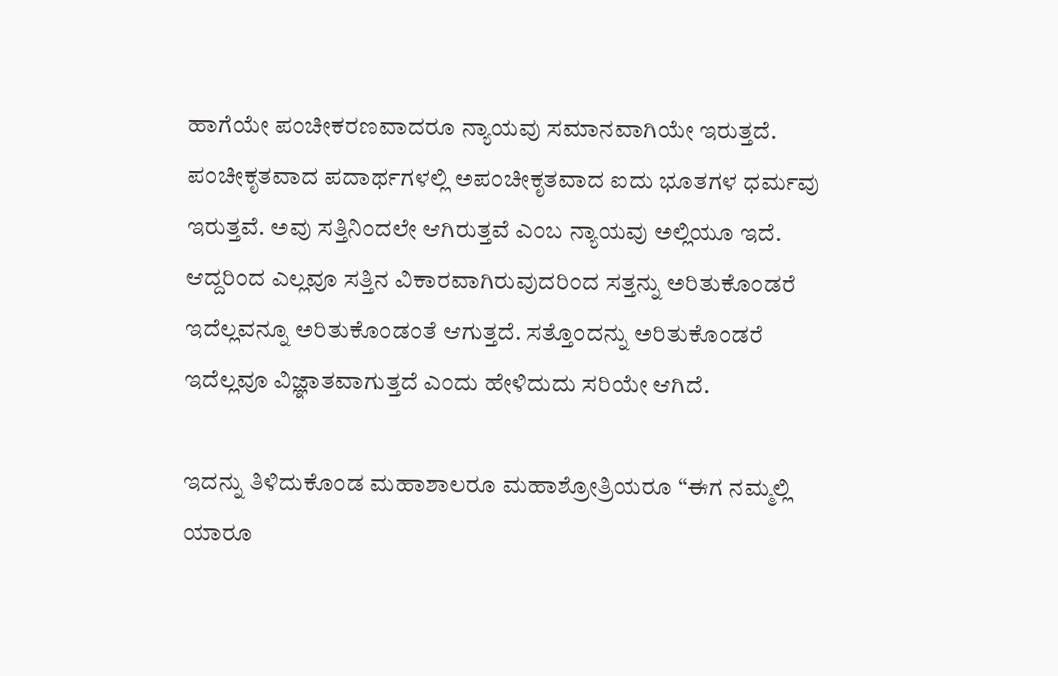ಹಾಗೆಯೇ ಪಂಚೀಕರಣವಾದರೂ ನ್ಯಾಯವು ಸಮಾನವಾಗಿಯೇ ಇರುತ್ತದೆ. ಪಂಚೀಕೃತವಾದ ಪದಾರ್ಥಗಳಲ್ಲಿ ಅಪಂಚೀಕೃತವಾದ ಐದು ಭೂತಗಳ ಧರ್ಮವು ಇರುತ್ತವೆ. ಅವು ಸತ್ತಿನಿಂದಲೇ ಆಗಿರುತ್ತವೆ ಎಂಬ ನ್ಯಾಯವು ಅಲ್ಲಿಯೂ ಇದೆ. ಆದ್ದರಿಂದ ಎಲ್ಲವೂ ಸತ್ತಿನ ವಿಕಾರವಾಗಿರುವುದರಿಂದ ಸತ್ತನ್ನು ಅರಿತುಕೊಂಡರೆ ಇದೆಲ್ಲವನ್ನೂ ಅರಿತುಕೊಂಡಂತೆ ಆಗುತ್ತದೆ. ಸತ್ತೊಂದನ್ನು ಅರಿತುಕೊಂಡರೆ ಇದೆಲ್ಲವೂ ವಿಜ್ಞಾತವಾಗುತ್ತದೆ ಎಂದು ಹೇಳಿದುದು ಸರಿಯೇ ಆಗಿದೆ.

ಇದನ್ನು ತಿಳಿದುಕೊಂಡ ಮಹಾಶಾಲರೂ ಮಹಾಶ್ರೋತ್ರಿಯರೂ “ಈಗ ನಮ್ಮಲ್ಲಿ ಯಾರೂ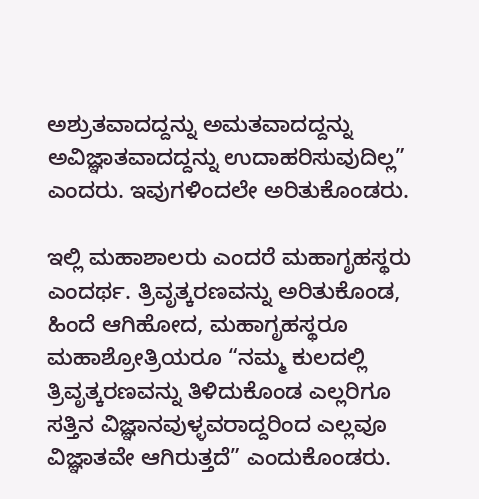ಅಶ್ರುತವಾದದ್ದನ್ನು ಅಮತವಾದದ್ದನ್ನು ಅವಿಜ್ಞಾತವಾದದ್ದನ್ನು ಉದಾಹರಿಸುವುದಿಲ್ಲ” ಎಂದರು. ಇವುಗಳಿಂದಲೇ ಅರಿತುಕೊಂಡರು.

ಇಲ್ಲಿ ಮಹಾಶಾಲರು ಎಂದರೆ ಮಹಾಗೃಹಸ್ಥರು ಎಂದರ್ಥ. ತ್ರಿವೃತ್ಕರಣವನ್ನು ಅರಿತುಕೊಂಡ, ಹಿಂದೆ ಆಗಿಹೋದ, ಮಹಾಗೃಹಸ್ಥರೂ ಮಹಾಶ್ರೋತ್ರಿಯರೂ “ನಮ್ಮ ಕುಲದಲ್ಲಿ ತ್ರಿವೃತ್ಕರಣವನ್ನು ತಿಳಿದುಕೊಂಡ ಎಲ್ಲರಿಗೂ ಸತ್ತಿನ ವಿಜ್ಞಾನವುಳ್ಳವರಾದ್ದರಿಂದ ಎಲ್ಲವೂ ವಿಜ್ಞಾತವೇ ಆಗಿರುತ್ತದೆ” ಎಂದುಕೊಂಡರು.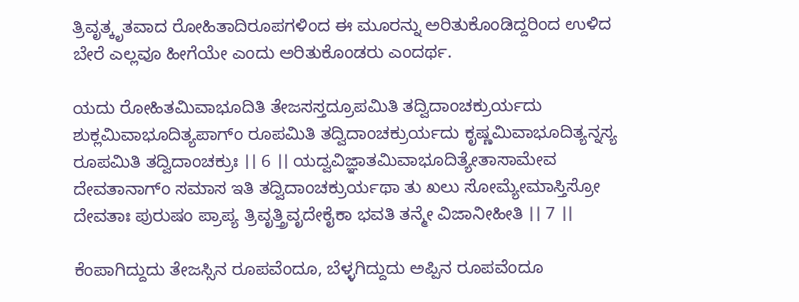ತ್ರಿವೃತ್ಕೃತವಾದ ರೋಹಿತಾದಿರೂಪಗಳಿಂದ ಈ ಮೂರನ್ನು ಅರಿತುಕೊಂಡಿದ್ದರಿಂದ ಉಳಿದ ಬೇರೆ ಎಲ್ಲವೂ ಹೀಗೆಯೇ ಎಂದು ಅರಿತುಕೊಂಡರು ಎಂದರ್ಥ.

ಯದು ರೋಹಿತಮಿವಾಭೂದಿತಿ ತೇಜಸಸ್ತದ್ರೂಪಮಿತಿ ತದ್ವಿದಾಂಚಕ್ರುರ್ಯದು ಶುಕ್ಲಮಿವಾಭೂದಿತ್ಯಪಾಗ್ಂ ರೂಪಮಿತಿ ತದ್ವಿದಾಂಚಕ್ರುರ್ಯದು ಕೃಷ್ಣಮಿವಾಭೂದಿತ್ಯನ್ನಸ್ಯ ರೂಪಮಿತಿ ತದ್ವಿದಾಂಚಕ್ರುಃ ।। 6 ।। ಯದ್ವವಿಜ್ಞಾತಮಿವಾಭೂದಿತ್ಯೇತಾಸಾಮೇವ ದೇವತಾನಾಗ್ಂ ಸಮಾಸ ಇತಿ ತದ್ವಿದಾಂಚಕ್ರುರ್ಯಥಾ ತು ಖಲು ಸೋಮ್ಯೇಮಾಸ್ತಿಸ್ರೋ ದೇವತಾಃ ಪುರುಷಂ ಪ್ರಾಪ್ಯ ತ್ರಿವೃತ್ತ್ರಿವೃದೇಕೈಕಾ ಭವತಿ ತನ್ಮೇ ವಿಜಾನೀಹೀತಿ ।। 7 ।।

ಕೆಂಪಾಗಿದ್ದುದು ತೇಜಸ್ಸಿನ ರೂಪವೆಂದೂ, ಬೆಳ್ಳಗಿದ್ದುದು ಅಪ್ಪಿನ ರೂಪವೆಂದೂ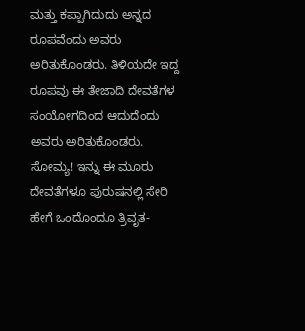ಮತ್ತು ಕಪ್ಪಾಗಿದುದು ಅನ್ನದ ರೂಪವೆಂದು ಅವರು ಅರಿತುಕೊಂಡರು. ತಿಳಿಯದೇ ಇದ್ದ ರೂಪವು ಈ ತೇಜಾದಿ ದೇವತೆಗಳ ಸಂಯೋಗದಿಂದ ಆದುದೆಂದು ಅವರು ಅರಿತುಕೊಂಡರು. ಸೋಮ್ಯ! ಇನ್ನು ಈ ಮೂರು ದೇವತೆಗಳೂ ಪುರುಷನಲ್ಲಿ ಸೇರಿ ಹೇಗೆ ಒಂದೊಂದೂ ತ್ರಿವೃತ-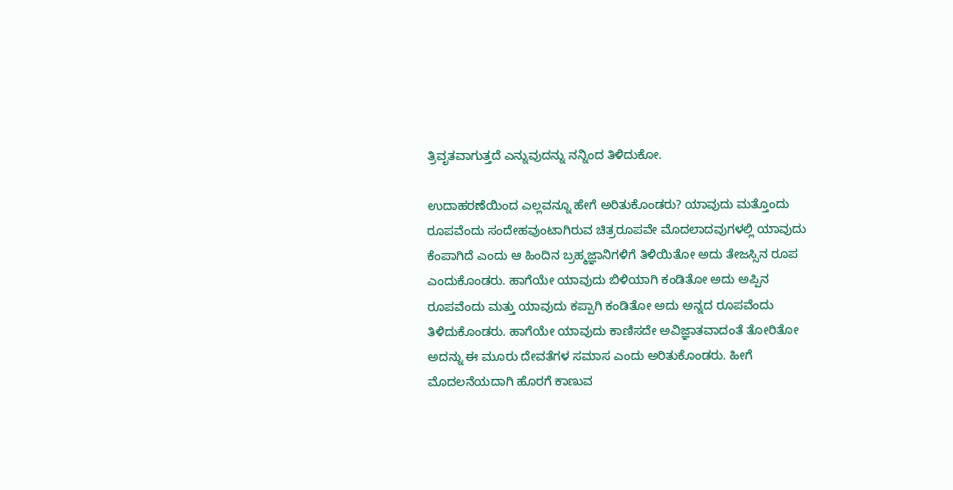ತ್ರಿವೃತವಾಗುತ್ತದೆ ಎನ್ನುವುದನ್ನು ನನ್ನಿಂದ ತಿಳಿದುಕೋ.

ಉದಾಹರಣೆಯಿಂದ ಎಲ್ಲವನ್ನೂ ಹೇಗೆ ಅರಿತುಕೊಂಡರು? ಯಾವುದು ಮತ್ತೊಂದು ರೂಪವೆಂದು ಸಂದೇಹವುಂಟಾಗಿರುವ ಚಿತ್ರರೂಪವೇ ಮೊದಲಾದವುಗಳಲ್ಲಿ ಯಾವುದು ಕೆಂಪಾಗಿದೆ ಎಂದು ಆ ಹಿಂದಿನ ಬ್ರಹ್ಮಜ್ಞಾನಿಗಳಿಗೆ ತಿಳಿಯಿತೋ ಅದು ತೇಜಸ್ಸಿನ ರೂಪ ಎಂದುಕೊಂಡರು. ಹಾಗೆಯೇ ಯಾವುದು ಬಿಳಿಯಾಗಿ ಕಂಡಿತೋ ಅದು ಅಪ್ಪಿನ ರೂಪವೆಂದು ಮತ್ತು ಯಾವುದು ಕಪ್ಪಾಗಿ ಕಂಡಿತೋ ಅದು ಅನ್ನದ ರೂಪವೆಂದು ತಿಳಿದುಕೊಂಡರು. ಹಾಗೆಯೇ ಯಾವುದು ಕಾಣಿಸದೇ ಅವಿಜ್ಞಾತವಾದಂತೆ ತೋರಿತೋ ಅದನ್ನು ಈ ಮೂರು ದೇವತೆಗಳ ಸಮಾಸ ಎಂದು ಅರಿತುಕೊಂಡರು. ಹೀಗೆ ಮೊದಲನೆಯದಾಗಿ ಹೊರಗೆ ಕಾಣುವ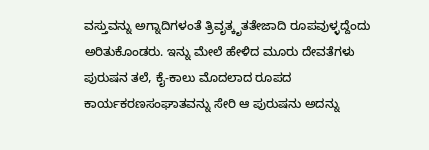ವಸ್ತುವನ್ನು ಅಗ್ನಾದಿಗಳಂತೆ ತ್ರಿವೃತ್ಕೃತತೇಜಾದಿ ರೂಪವುಳ್ಳದ್ದೆಂದು ಅರಿತುಕೊಂಡರು. ಇನ್ನು ಮೇಲೆ ಹೇಳಿದ ಮೂರು ದೇವತೆಗಳು ಪುರುಷನ ತಲೆ, ಕೈ-ಕಾಲು ಮೊದಲಾದ ರೂಪದ ಕಾರ್ಯಕರಣಸಂಘಾತವನ್ನು ಸೇರಿ ಆ ಪುರುಷನು ಅದನ್ನು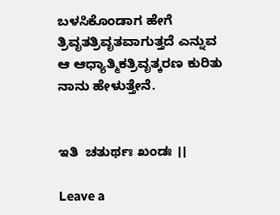ಬಳಸಿಕೊಂಡಾಗ ಹೇಗೆ ತ್ರಿವೃತತ್ರಿವೃತವಾಗುತ್ತದೆ ಎನ್ನುವ ಆ ಆಧ್ಯಾತ್ಮಿಕತ್ರಿವೃತ್ಕರಣ ಕುರಿತು ನಾನು ಹೇಳುತ್ತೇನೆ.


ಇತಿ  ಚತುರ್ಥಃ ಖಂಡಃ ।।

Leave a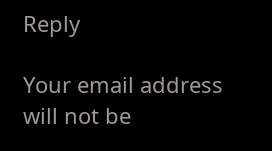Reply

Your email address will not be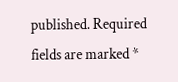published. Required fields are marked *